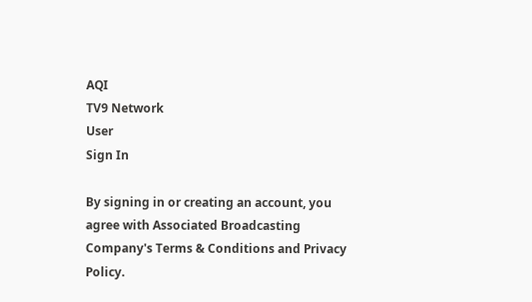AQI
TV9 Network
User
Sign In

By signing in or creating an account, you agree with Associated Broadcasting Company's Terms & Conditions and Privacy Policy.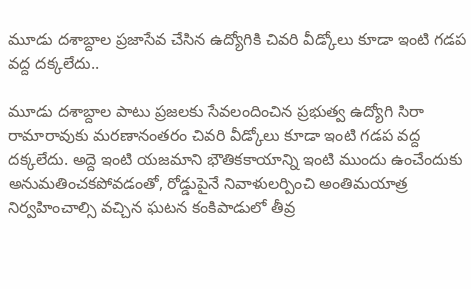మూడు దశాబ్దాల ప్రజాసేవ చేసిన ఉద్యోగికి చివరి వీడ్కోలు కూడా ఇంటి గడప వద్ద దక్కలేదు..

మూడు దశాబ్దాల పాటు ప్రజలకు సేవలందించిన ప్రభుత్వ ఉద్యోగి సిరా రామారావుకు మరణానంతరం చివరి వీడ్కోలు కూడా ఇంటి గడప వద్ద దక్కలేదు. అద్దె ఇంటి యజమాని భౌతికకాయాన్ని ఇంటి ముందు ఉంచేందుకు అనుమతించకపోవడంతో, రోడ్డుపైనే నివాళులర్పించి అంతిమయాత్ర నిర్వహించాల్సి వచ్చిన ఘటన కంకిపాడులో తీవ్ర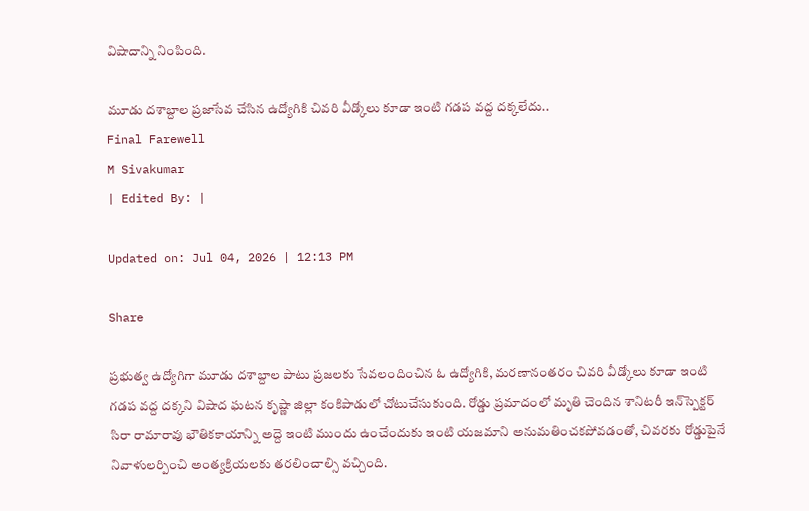విషాదాన్ని నింపింది.

మూడు దశాబ్దాల ప్రజాసేవ చేసిన ఉద్యోగికి చివరి వీడ్కోలు కూడా ఇంటి గడప వద్ద దక్కలేదు..
Final Farewell
M Sivakumar
| Edited By: |

Updated on: Jul 04, 2026 | 12:13 PM

Share

ప్రభుత్వ ఉద్యోగిగా మూడు దశాబ్దాల పాటు ప్రజలకు సేవలందించిన ఓ ఉద్యోగికి, మరణానంతరం చివరి వీడ్కోలు కూడా ఇంటి గడప వద్ద దక్కని విషాద ఘటన కృష్ణా జిల్లా కంకిపాడులో చోటుచేసుకుంది. రోడ్డు ప్రమాదంలో మృతి చెందిన శానిటరీ ఇన్‌స్పెక్టర్ సిరా రామారావు భౌతికకాయాన్ని అద్దె ఇంటి ముందు ఉంచేందుకు ఇంటి యజమాని అనుమతించకపోవడంతో, చివరకు రోడ్డుపైనే నివాళులర్పించి అంత్యక్రియలకు తరలించాల్సి వచ్చింది.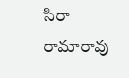సిరా రామారావు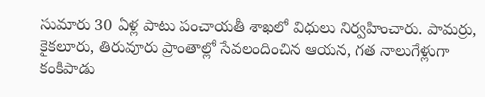సుమారు 30 ఏళ్ల పాటు పంచాయతీ శాఖలో విధులు నిర్వహించారు. పామర్రు, కైకలూరు, తిరువూరు ప్రాంతాల్లో సేవలందించిన ఆయన, గత నాలుగేళ్లుగా కంకిపాడు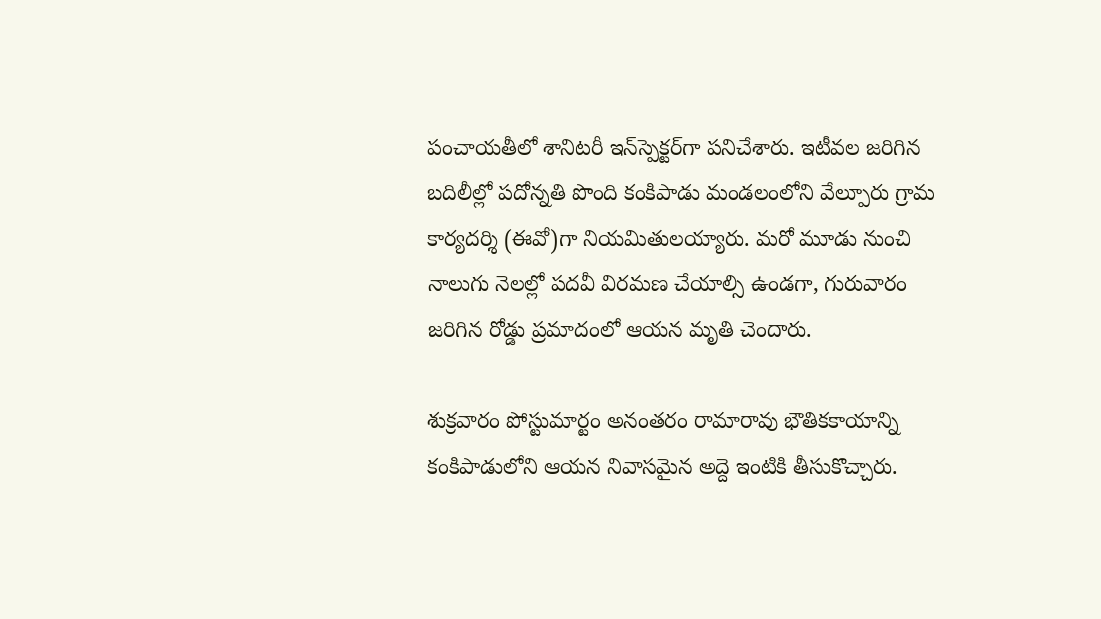పంచాయతీలో శానిటరీ ఇన్‌స్పెక్టర్‌గా పనిచేశారు. ఇటీవల జరిగిన బదిలీల్లో పదోన్నతి పొంది కంకిపాడు మండలంలోని వేల్పూరు గ్రామ కార్యదర్శి (ఈవో)గా నియమితులయ్యారు. మరో మూడు నుంచి నాలుగు నెలల్లో పదవీ విరమణ చేయాల్సి ఉండగా, గురువారం జరిగిన రోడ్డు ప్రమాదంలో ఆయన మృతి చెందారు.

శుక్రవారం పోస్టుమార్టం అనంతరం రామారావు భౌతికకాయాన్ని కంకిపాడులోని ఆయన నివాసమైన అద్దె ఇంటికి తీసుకొచ్చారు.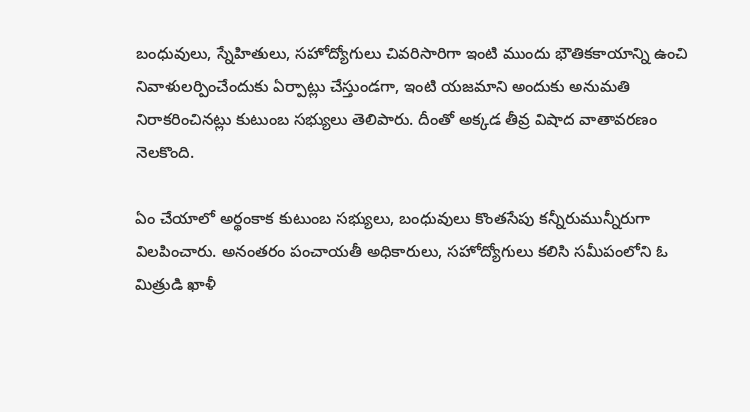బంధువులు, స్నేహితులు, సహోద్యోగులు చివరిసారిగా ఇంటి ముందు భౌతికకాయాన్ని ఉంచి నివాళులర్పించేందుకు ఏర్పాట్లు చేస్తుండగా, ఇంటి యజమాని అందుకు అనుమతి నిరాకరించినట్లు కుటుంబ సభ్యులు తెలిపారు. దీంతో అక్కడ తీవ్ర విషాద వాతావరణం నెలకొంది.

ఏం చేయాలో అర్థంకాక కుటుంబ సభ్యులు, బంధువులు కొంతసేపు కన్నీరుమున్నీరుగా విలపించారు. అనంతరం పంచాయతీ అధికారులు, సహోద్యోగులు కలిసి సమీపంలోని ఓ మిత్రుడి ఖాళీ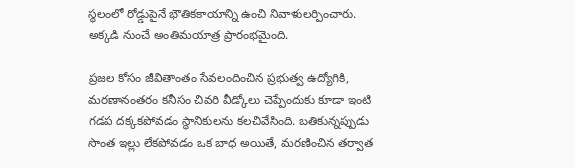స్థలంలో రోడ్డుపైనే భౌతికకాయాన్ని ఉంచి నివాళులర్పించారు. అక్కడి నుంచే అంతిమయాత్ర ప్రారంభమైంది.

ప్రజల కోసం జీవితాంతం సేవలందించిన ప్రభుత్వ ఉద్యోగికి, మరణానంతరం కనీసం చివరి వీడ్కోలు చెప్పేందుకు కూడా ఇంటి గడప దక్కకపోవడం స్థానికులను కలచివేసింది. బతికున్నప్పుడు సొంత ఇల్లు లేకపోవడం ఒక బాధ అయితే, మరణించిన తర్వాత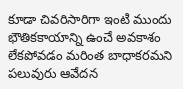కూడా చివరిసారిగా ఇంటి ముందు భౌతికకాయాన్ని ఉంచే అవకాశం లేకపోవడం మరింత బాధాకరమని పలువురు ఆవేదన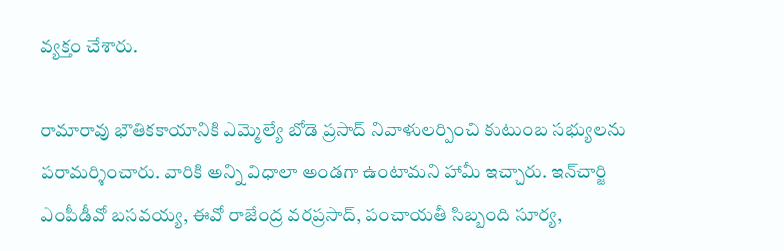వ్యక్తం చేశారు.

రామారావు భౌతికకాయానికి ఎమ్మెల్యే బోడె ప్రసాద్ నివాళులర్పించి కుటుంబ సభ్యులను పరామర్శించారు. వారికి అన్ని విధాలా అండగా ఉంటామని హామీ ఇచ్చారు. ఇన్‌చార్జి ఎంపీడీవో బసవయ్య, ఈవో రాజేంద్ర వరప్రసాద్, పంచాయతీ సిబ్బంది సూర్య,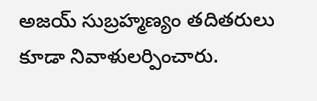అజయ్ సుబ్రహ్మణ్యం తదితరులు కూడా నివాళులర్పించారు.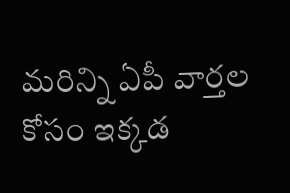మరిన్ని ఏపీ వార్తల కోసం ఇక్కడ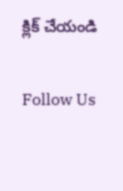క్లిక్ చేయండి

Follow Us